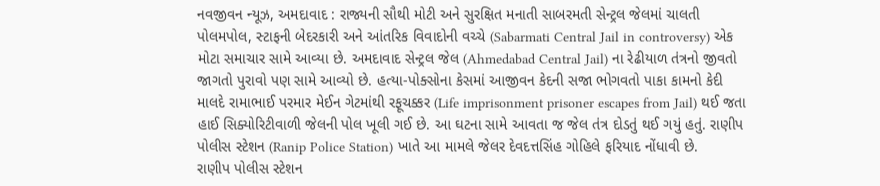નવજીવન ન્યૂઝ, અમદાવાદ : રાજ્યની સૌથી મોટી અને સુરક્ષિત મનાતી સાબરમતી સેન્ટ્રલ જેલમાં ચાલતી પોલમપોલ, સ્ટાફની બેદરકારી અને આંતરિક વિવાદોની વચ્ચે (Sabarmati Central Jail in controversy) એક મોટા સમાચાર સામે આવ્યા છે. અમદાવાદ સેન્ટ્રલ જેલ (Ahmedabad Central Jail) ના રેઢીયાળ તંત્રનો જીવતો જાગતો પુરાવો પણ સામે આવ્યો છે. હત્યા-પોક્સોના કેસમાં આજીવન કેદની સજા ભોગવતો પાકા કામનો કેદી માલદે રામાભાઈ પરમાર મેઈન ગેટમાંથી રફૂચક્કર (Life imprisonment prisoner escapes from Jail) થઈ જતા હાઈ સિક્યોરિટીવાળી જેલની પોલ ખૂલી ગઈ છે. આ ઘટના સામે આવતા જ જેલ તંત્ર દોડતું થઈ ગયું હતું. રાણીપ પોલીસ સ્ટેશન (Ranip Police Station) ખાતે આ મામલે જેલર દેવદત્તસિંહ ગોહિલે ફરિયાદ નોંધાવી છે.
રાણીપ પોલીસ સ્ટેશન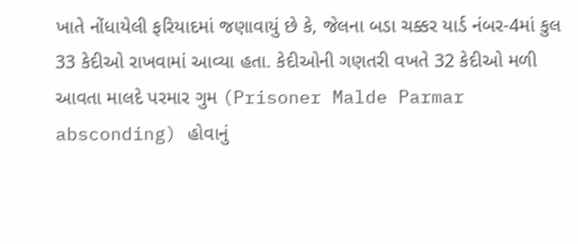ખાતે નોંધાયેલી ફરિયાદમાં જણાવાયું છે કે, જેલના બડા ચક્કર યાર્ડ નંબર-4માં કુલ 33 કેદીઓ રાખવામાં આવ્યા હતા. કેદીઓની ગણતરી વખતે 32 કેદીઓ મળી આવતા માલદે પરમાર ગુમ (Prisoner Malde Parmar absconding) હોવાનું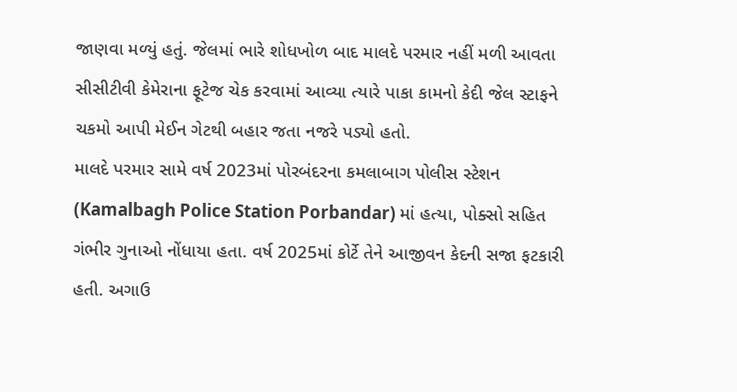જાણવા મળ્યું હતું. જેલમાં ભારે શોધખોળ બાદ માલદે પરમાર નહીં મળી આવતા સીસીટીવી કેમેરાના ફૂટેજ ચેક કરવામાં આવ્યા ત્યારે પાકા કામનો કેદી જેલ સ્ટાફને ચકમો આપી મેઈન ગેટથી બહાર જતા નજરે પડ્યો હતો.
માલદે પરમાર સામે વર્ષ 2023માં પોરબંદરના કમલાબાગ પોલીસ સ્ટેશન (Kamalbagh Police Station Porbandar) માં હત્યા, પોક્સો સહિત ગંભીર ગુનાઓ નોંધાયા હતા. વર્ષ 2025માં કોર્ટે તેને આજીવન કેદની સજા ફટકારી હતી. અગાઉ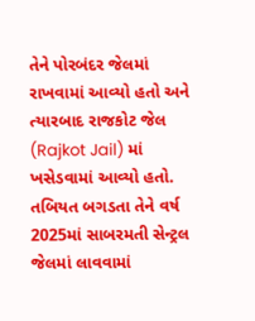તેને પોરબંદર જેલમાં રાખવામાં આવ્યો હતો અને ત્યારબાદ રાજકોટ જેલ (Rajkot Jail) માં ખસેડવામાં આવ્યો હતો. તબિયત બગડતા તેને વર્ષ 2025માં સાબરમતી સેન્ટ્રલ જેલમાં લાવવામાં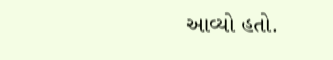આવ્યો હતો.